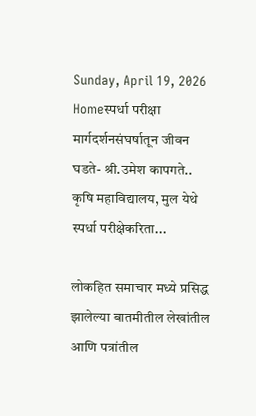Sunday, April 19, 2026
Homeस्पर्धा परीक्षा मार्गदर्शनसंघर्षातून जीवन घडते- श्री.उमेश कापगते.. कृषि महाविद्यालय, मुल येथे स्पर्धा परीक्षेकरिता...

लोकहित समाचार मध्ये प्रसिद्ध झालेल्या बातमीतील लेखांतील आणि पत्रांतील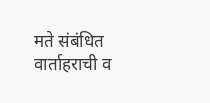मते संबंधित वार्ताहराची व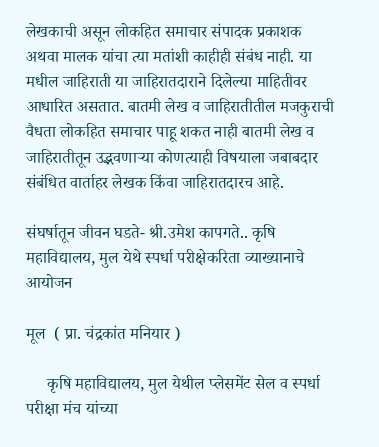लेखकाची असून लोकहित समाचार संपादक प्रकाशक अथवा मालक यांचा त्या मतांशी काहीही संबंध नाही. या मधील जाहिराती या जाहिरातदाराने दिलेल्या माहितीवर आधारित असतात. बातमी लेख व जाहिरातीतील मजकुराची वैधता लोकहित समाचार पाहू शकत नाही बातमी लेख व जाहिरातीतून उद्भवणाऱ्या कोणत्याही विषयाला जबाबदार संबंधित वार्ताहर लेखक किंवा जाहिरातदारच आहे.

संघर्षातून जीवन घडते- श्री.उमेश कापगते.. कृषि महाविद्यालय, मुल येथे स्पर्धा परीक्षेकरिता व्याख्यानाचे आयोजन

मूल  ( प्रा. चंद्रकांत मनियार )

     कृषि महाविद्यालय, मुल येथील प्लेसमेंट सेल व स्पर्धा परीक्षा मंच यांच्या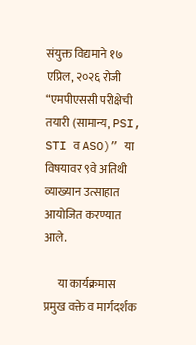संयुक्त विद्यमाने १७ एप्रिल, २०२६ रोजी “एमपीएससी परीक्षेची तयारी (सामान्य, PSI, STI व ASO)” या विषयावर ९वे अतिथी व्याख्यान उत्साहात आयोजित करण्यात आले.

      या कार्यक्रमास प्रमुख वक्ते व मार्गदर्शक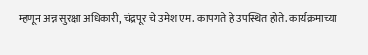म्हणून अन्न सुरक्षा अधिकारी, चंद्रपूर चे उमेश एम. कापगते हे उपस्थित होते. कार्यक्रमाच्या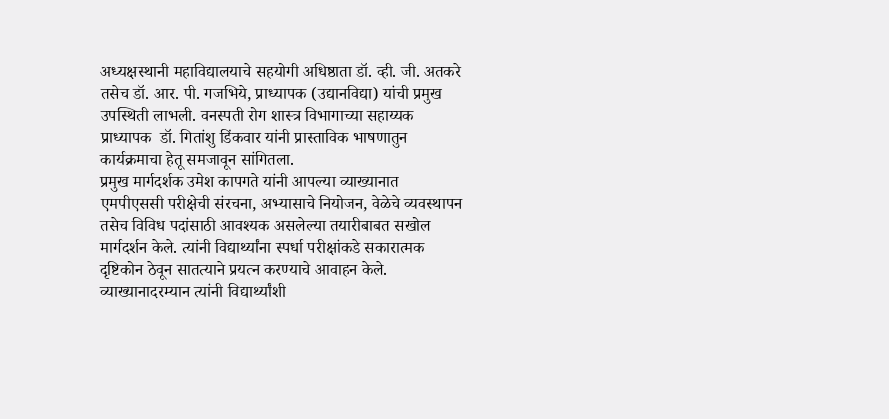अध्यक्षस्थानी महाविद्यालयाचे सहयोगी अधिष्ठाता डॉ. व्ही. जी. अतकरे तसेच डॉ. आर. पी. गजभिये, प्राध्यापक (उद्यानविद्या) यांची प्रमुख उपस्थिती लाभली. वनस्पती रोग शास्त्र विभागाच्या सहाय्यक प्राध्यापक  डॉ. गितांशु डिंकवार यांनी प्रास्ताविक भाषणातुन कार्यक्रमाचा हेतू समजावून सांगितला.
प्रमुख मार्गदर्शक उमेश कापगते यांनी आपल्या व्याख्यानात एमपीएससी परीक्षेची संरचना, अभ्यासाचे नियोजन, वेळेचे व्यवस्थापन तसेच विविध पदांसाठी आवश्यक असलेल्या तयारीबाबत सखोल मार्गदर्शन केले. त्यांनी विद्यार्थ्यांना स्पर्धा परीक्षांकडे सकारात्मक दृष्टिकोन ठेवून सातत्याने प्रयत्न करण्याचे आवाहन केले. व्याख्यानादरम्यान त्यांनी विद्यार्थ्यांशी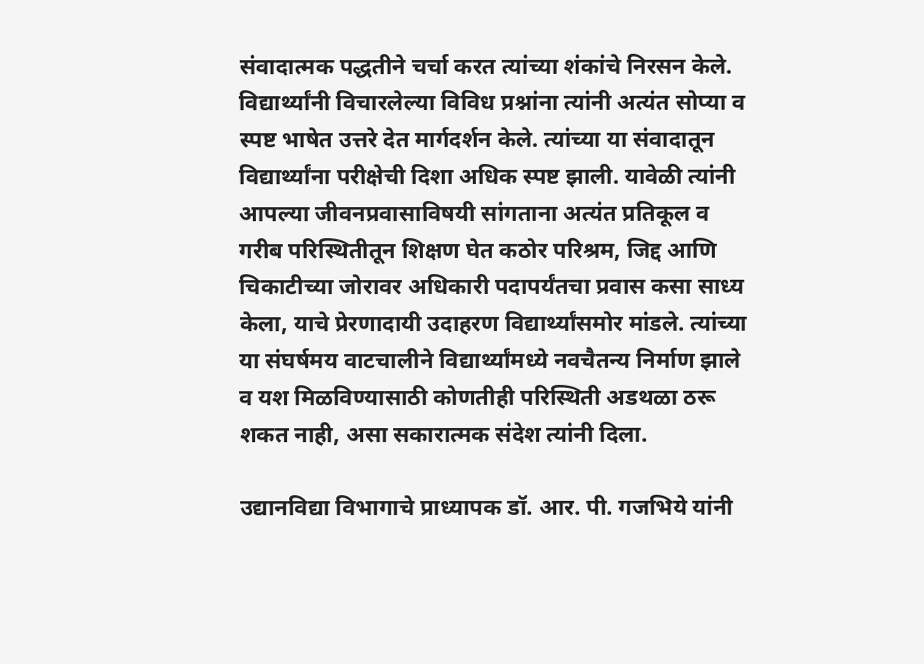संवादात्मक पद्धतीने चर्चा करत त्यांच्या शंकांचे निरसन केले. विद्यार्थ्यांनी विचारलेल्या विविध प्रश्नांना त्यांनी अत्यंत सोप्या व स्पष्ट भाषेत उत्तरे देत मार्गदर्शन केले. त्यांच्या या संवादातून विद्यार्थ्यांना परीक्षेची दिशा अधिक स्पष्ट झाली. यावेळी त्यांनी आपल्या जीवनप्रवासाविषयी सांगताना अत्यंत प्रतिकूल व गरीब परिस्थितीतून शिक्षण घेत कठोर परिश्रम, जिद्द आणि चिकाटीच्या जोरावर अधिकारी पदापर्यंतचा प्रवास कसा साध्य केला, याचे प्रेरणादायी उदाहरण विद्यार्थ्यांसमोर मांडले. त्यांच्या या संघर्षमय वाटचालीने विद्यार्थ्यांमध्ये नवचैतन्य निर्माण झाले व यश मिळविण्यासाठी कोणतीही परिस्थिती अडथळा ठरू शकत नाही, असा सकारात्मक संदेश त्यांनी दिला.

उद्यानविद्या विभागाचे प्राध्यापक डॉ. आर. पी. गजभिये यांनी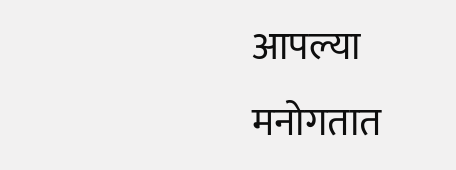आपल्या मनोगतात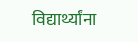विद्यार्थ्यांना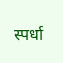स्पर्धा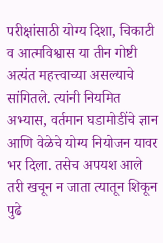परीक्षांसाठी योग्य दिशा, चिकाटी व आत्मविश्वास या तीन गोष्टी अत्यंत महत्त्वाच्या असल्याचे सांगितले. त्यांनी नियमित अभ्यास, वर्तमान घडामोडींचे ज्ञान आणि वेळेचे योग्य नियोजन यावर भर दिला. तसेच अपयश आले तरी खचून न जाता त्यातून शिकून पुढे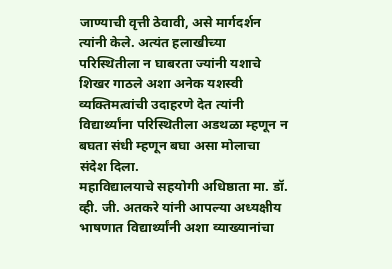जाण्याची वृत्ती ठेवावी, असे मार्गदर्शन त्यांनी केले. अत्यंत हलाखीच्या परिस्थितीला न घाबरता ज्यांनी यशाचे शिखर गाठले अशा अनेक यशस्वी व्यक्तिमत्वांची उदाहरणे देत त्यांनी विद्यार्थ्यांना परिस्थितीला अडथळा म्हणून न बघता संधी म्हणून बघा असा मोलाचा संदेश दिला.
महाविद्यालयाचे सहयोगी अधिष्ठाता मा. डॉ. व्ही. जी. अतकरे यांनी आपल्या अध्यक्षीय भाषणात विद्यार्थ्यांनी अशा व्याख्यानांचा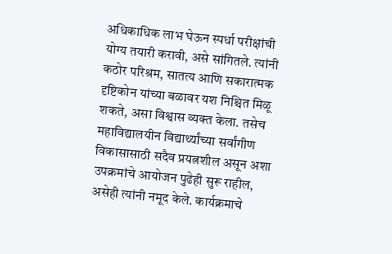अधिकाधिक लाभ घेऊन स्पर्धा परीक्षांची योग्य तयारी करावी, असे सांगितले. त्यांनी कठोर परिश्रम, सातत्य आणि सकारात्मक दृष्टिकोन यांच्या बळावर यश निश्चित मिळू शकते, असा विश्वास व्यक्त केला. तसेच महाविद्यालयीन विद्यार्थ्यांच्या सर्वांगीण विकासासाठी सदैव प्रयत्नशील असून अशा उपक्रमांचे आयोजन पुढेही सुरू राहील, असेही त्यांनी नमूद केले. कार्यक्रमाचे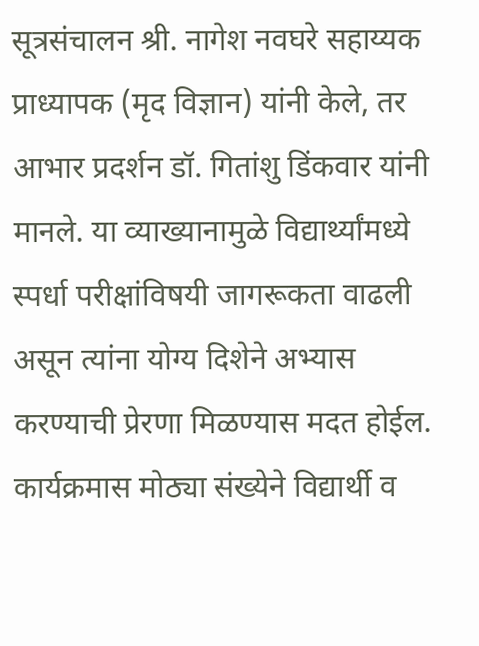सूत्रसंचालन श्री. नागेश नवघरे सहाय्यक प्राध्यापक (मृद विज्ञान) यांनी केले, तर आभार प्रदर्शन डॉ. गितांशु डिंकवार यांनी मानले. या व्याख्यानामुळे विद्यार्थ्यांमध्ये स्पर्धा परीक्षांविषयी जागरूकता वाढली असून त्यांना योग्य दिशेने अभ्यास करण्याची प्रेरणा मिळण्यास मदत होईल. कार्यक्रमास मोठ्या संख्येने विद्यार्थी व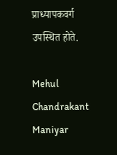प्राध्यापकवर्ग उपस्थित होते.

Mehul Chandrakant Maniyar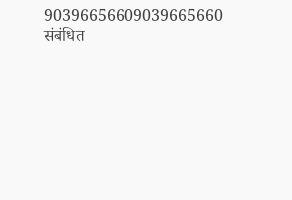90396656609039665660
संबंधित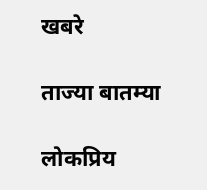खबरे

ताज्या बातम्या

लोकप्रिय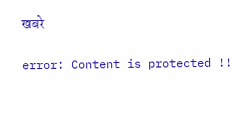खबरे

error: Content is protected !!